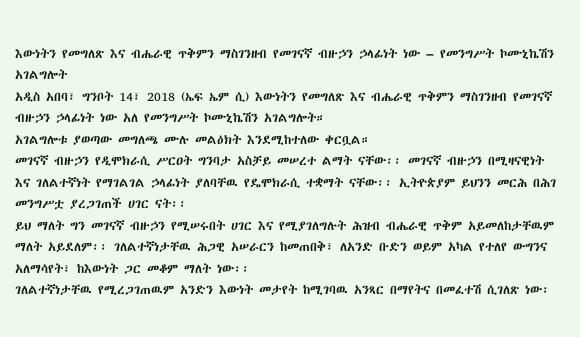እውነትን የመግለጽ እና ብሔራዊ ጥቅምን ማስገንዘብ የመገናኛ ብዙኃን ኃላፊነት ነው – የመንግሥት ኮሙኒኬሽን አገልግሎት
አዲስ አበባ፣ ግንቦት 14፣ 2018 (ኤፍ ኤም ሲ) እውነትን የመግለጽ እና ብሔራዊ ጥቅምን ማስገንዘብ የመገናኛ ብዙኃን ኃላፊነት ነው አለ የመንግሥት ኮሙኒኬሽን አገልግሎት።
አገልግሎቱ ያወጣው መግለጫ ሙሉ መልዕክት እንደሚከተለው ቀርቧል።
መገናኛ ብዙኃን የዲሞክራሲ ሥርዐት ግንባታ አስቻይ መሠረተ ልማት ናቸው፡፡ መገናኛ ብዙኃን በሚዛናዊነት እና ገለልተኛነት የማገልገል ኃላፊነት ያለባቸዉ የዴሞክራሲ ተቋማት ናቸው፡፡ ኢትዮጵያም ይህንን መርሕ በሕገ መንግሥቷ ያረጋገጠች ሀገር ናት፡፡
ይህ ማለት ግን መገናኛ ብዙኃን የሚሠሩበት ሀገር እና የሚያገለግሉት ሕዝብ ብሔራዊ ጥቅም አይመለከታቸዉም ማለት አይደለም፡፡ ገለልተኛነታቸዉ ሕጋዊ አሠራርን ከመጠበቅ፣ ለአንድ ቡድን ወይም አካል የተለየ ውግንና አለማሳየት፣ ከእውነት ጋር መቆም ማለት ነው፡፡
ገለልተኛነታቸዉ የሚረጋገጠዉም አንድን እውነት መታየት ከሚገባዉ አንጻር በማየትና በመፈተሽ ሲገለጽ ነው፡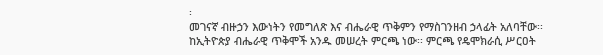፡
መገናኛ ብዙኃን እውነትን የመግለጽ እና ብሔራዊ ጥቅምን የማስገንዘብ ኃላፊት አለባቸው፡፡ ከኢትዮጵያ ብሔራዊ ጥቅሞች አንዱ መሠረት ምርጫ ነው፡፡ ምርጫ የዴሞክራሲ ሥርዐት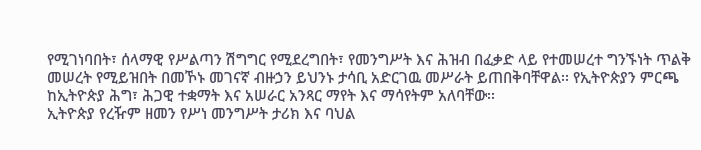የሚገነባበት፣ ሰላማዊ የሥልጣን ሽግግር የሚደረግበት፣ የመንግሥት እና ሕዝብ በፈቃድ ላይ የተመሠረተ ግንኙነት ጥልቅ መሠረት የሚይዝበት በመኾኑ መገናኛ ብዙኃን ይህንኑ ታሳቢ አድርገዉ መሥራት ይጠበቅባቸዋል፡፡ የኢትዮጵያን ምርጫ ከኢትዮጵያ ሕግ፣ ሕጋዊ ተቋማት እና አሠራር አንጻር ማየት እና ማሳየትም አለባቸው፡፡
ኢትዮጵያ የረዥም ዘመን የሥነ መንግሥት ታሪክ እና ባህል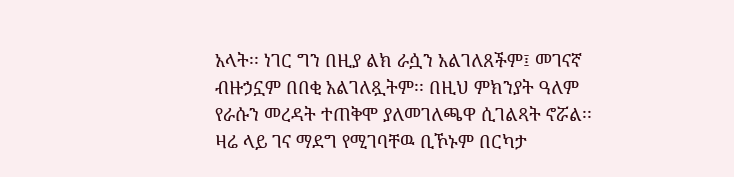አላት፡፡ ነገር ግን በዚያ ልክ ራሷን አልገለጸችም፤ መገናኛ ብዙኃኗም በበቂ አልገለጿትም፡፡ በዚህ ምክንያት ዓለም የራሱን መረዳት ተጠቅሞ ያለመገለጫዋ ሲገልጻት ኖሯል፡፡ ዛሬ ላይ ገና ማደግ የሚገባቸዉ ቢኾኑም በርካታ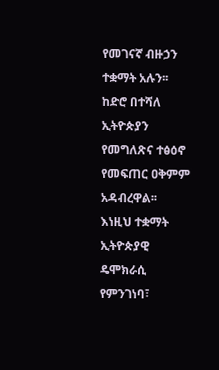የመገናኛ ብዙኃን ተቋማት አሉን፡፡ ከድሮ በተሻለ ኢትዮጵያን የመግለጽና ተፅዕኖ የመፍጠር ዐቅምም አዳብረዋል፡፡
እነዚህ ተቋማት ኢትዮጵያዊ ዴሞክራሲ የምንገነባ፣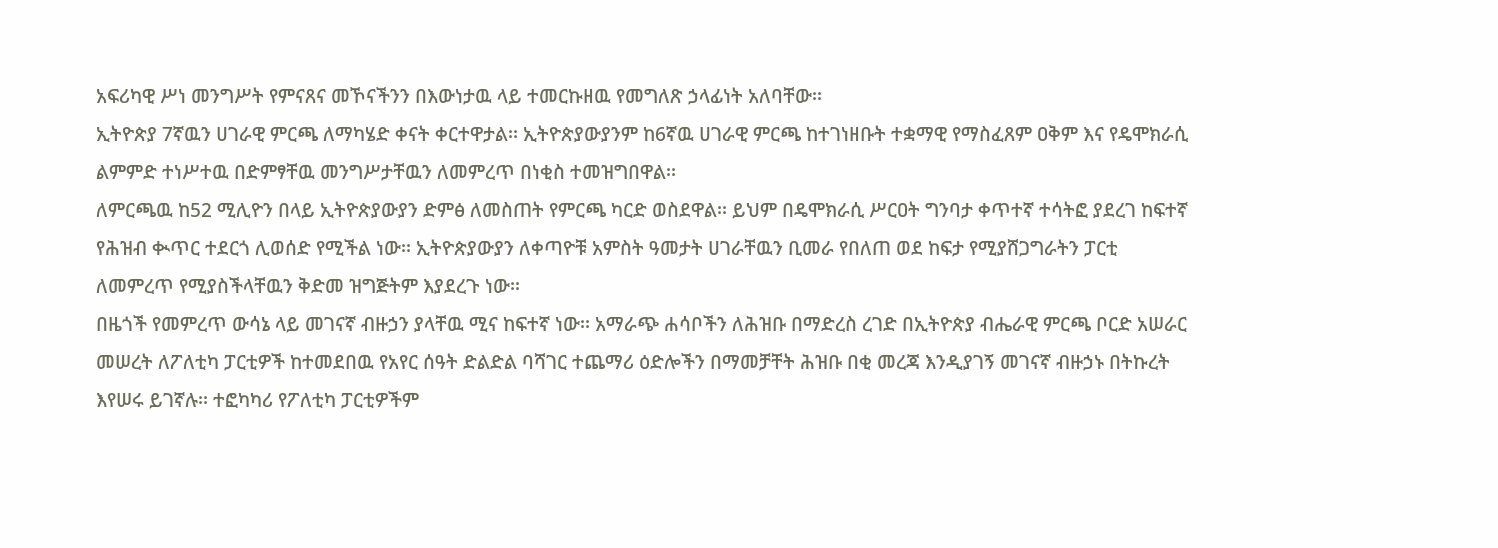አፍሪካዊ ሥነ መንግሥት የምናጸና መኾናችንን በእውነታዉ ላይ ተመርኩዘዉ የመግለጽ ኃላፊነት አለባቸው፡፡
ኢትዮጵያ 7ኛዉን ሀገራዊ ምርጫ ለማካሄድ ቀናት ቀርተዋታል፡፡ ኢትዮጵያውያንም ከ6ኛዉ ሀገራዊ ምርጫ ከተገነዘቡት ተቋማዊ የማስፈጸም ዐቅም እና የዴሞክራሲ ልምምድ ተነሥተዉ በድምፃቸዉ መንግሥታቸዉን ለመምረጥ በነቂስ ተመዝግበዋል፡፡
ለምርጫዉ ከ52 ሚሊዮን በላይ ኢትዮጵያውያን ድምፅ ለመስጠት የምርጫ ካርድ ወስደዋል፡፡ ይህም በዴሞክራሲ ሥርዐት ግንባታ ቀጥተኛ ተሳትፎ ያደረገ ከፍተኛ የሕዝብ ቊጥር ተደርጎ ሊወሰድ የሚችል ነው፡፡ ኢትዮጵያውያን ለቀጣዮቹ አምስት ዓመታት ሀገራቸዉን ቢመራ የበለጠ ወደ ከፍታ የሚያሸጋግራትን ፓርቲ ለመምረጥ የሚያስችላቸዉን ቅድመ ዝግጅትም እያደረጉ ነው፡፡
በዜጎች የመምረጥ ውሳኔ ላይ መገናኛ ብዙኃን ያላቸዉ ሚና ከፍተኛ ነው፡፡ አማራጭ ሐሳቦችን ለሕዝቡ በማድረስ ረገድ በኢትዮጵያ ብሔራዊ ምርጫ ቦርድ አሠራር መሠረት ለፖለቲካ ፓርቲዎች ከተመደበዉ የአየር ሰዓት ድልድል ባሻገር ተጨማሪ ዕድሎችን በማመቻቸት ሕዝቡ በቂ መረጃ እንዲያገኝ መገናኛ ብዙኃኑ በትኩረት እየሠሩ ይገኛሉ፡፡ ተፎካካሪ የፖለቲካ ፓርቲዎችም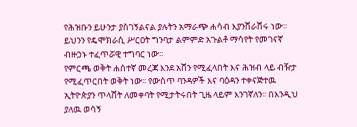የሕዝቡን ይሁንታ ያስገኝልናል ያሉትን አማራጭ ሐሳብ እያንሸራሸሩ ነው፡፡ ይህንን የዴሞክራሲ ሥርዐት ግንባታ ልምምድ አጉልቶ ማሳየት የመገናኛ ብዙኃኑ ተፈጥሯዊ ተግባር ነው፡፡
የምርጫ ወቅት ሐሰተኛ መረጃ እንደ አሸን የሚፈላበት እና ሕዝብ ላይ ብዥታ የሚፈጥርበት ወቅት ነው፡፡ የውስጥ ባንዳዎች እና ባዕዳን ተቀናጅተዉ ኢትዮጵያን ጥላሸት ለመቀባት የሚታትሩበት ጊዜ ላይም እንገኛለን፡፡ በእንዲህ ያለዉ ወሳኝ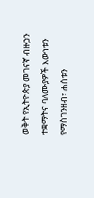ወቅት የኢትዮጵያ መገናኛ ብዙኃን ተቋማትና ባለሙያዎች እውነቱን የማስገንዘብ፣ ሐሰቱን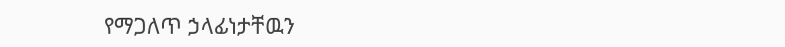የማጋለጥ ኃላፊነታቸዉን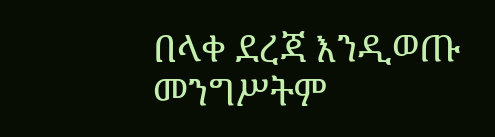በላቀ ደረጃ እንዲወጡ መንግሥትም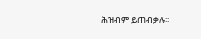ሕዝብም ይጠብቃሉ፡፡